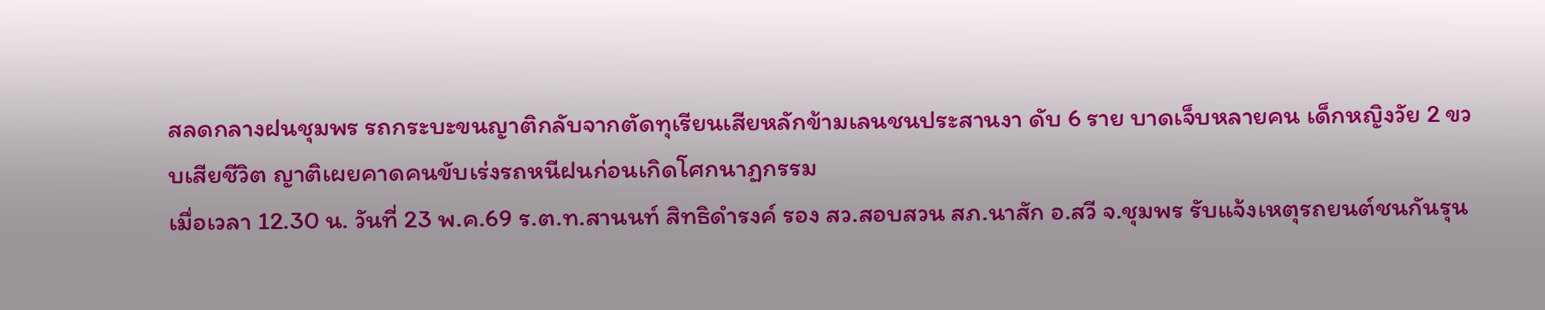สลดกลางฝนชุมพร รถกระบะขนญาติกลับจากตัดทุเรียนเสียหลักข้ามเลนชนประสานงา ดับ 6 ราย บาดเจ็บหลายคน เด็กหญิงวัย 2 ขวบเสียชีวิต ญาติเผยคาดคนขับเร่งรถหนีฝนก่อนเกิดโศกนาฏกรรม
เมื่อเวลา 12.30 น. วันที่ 23 พ.ค.69 ร.ต.ท.สานนท์ สิทธิดำรงค์ รอง สว.สอบสวน สภ.นาสัก อ.สวี จ.ชุมพร รับแจ้งเหตุรถยนต์ชนกันรุน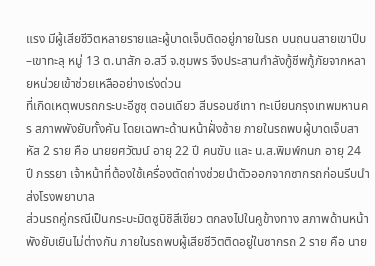แรง มีผู้เสียชีวิตหลายรายและผู้บาดเจ็บติดอยู่ภายในรถ บนถนนสายเขาปีบ–เขาทะลุ หมู่ 13 ต.นาสัก อ.สวี จ.ชุมพร จึงประสานกำลังกู้ชีพกู้ภัยจากหลายหน่วยเข้าช่วยเหลืออย่างเร่งด่วน
ที่เกิดเหตุพบรถกระบะอีซูซุ ตอนเดียว สีบรอนซ์เทา ทะเบียนกรุงเทพมหานคร สภาพพังยับทั้งคัน โดยเฉพาะด้านหน้าฝั่งซ้าย ภายในรถพบผู้บาดเจ็บสาหัส 2 ราย คือ นายยศวัฒน์ อายุ 22 ปี คนขับ และ น.ส.พิมพ์กนก อายุ 24 ปี ภรรยา เจ้าหน้าที่ต้องใช้เครื่องตัดถ่างช่วยนำตัวออกจากซากรถก่อนรีบนำส่งโรงพยาบาล
ส่วนรถคู่กรณีเป็นกระบะมิตซูบิชิสีเขียว ตกลงไปในคูข้างทาง สภาพด้านหน้าพังยับเยินไม่ต่างกัน ภายในรถพบผู้เสียชีวิตติดอยู่ในซากรถ 2 ราย คือ นาย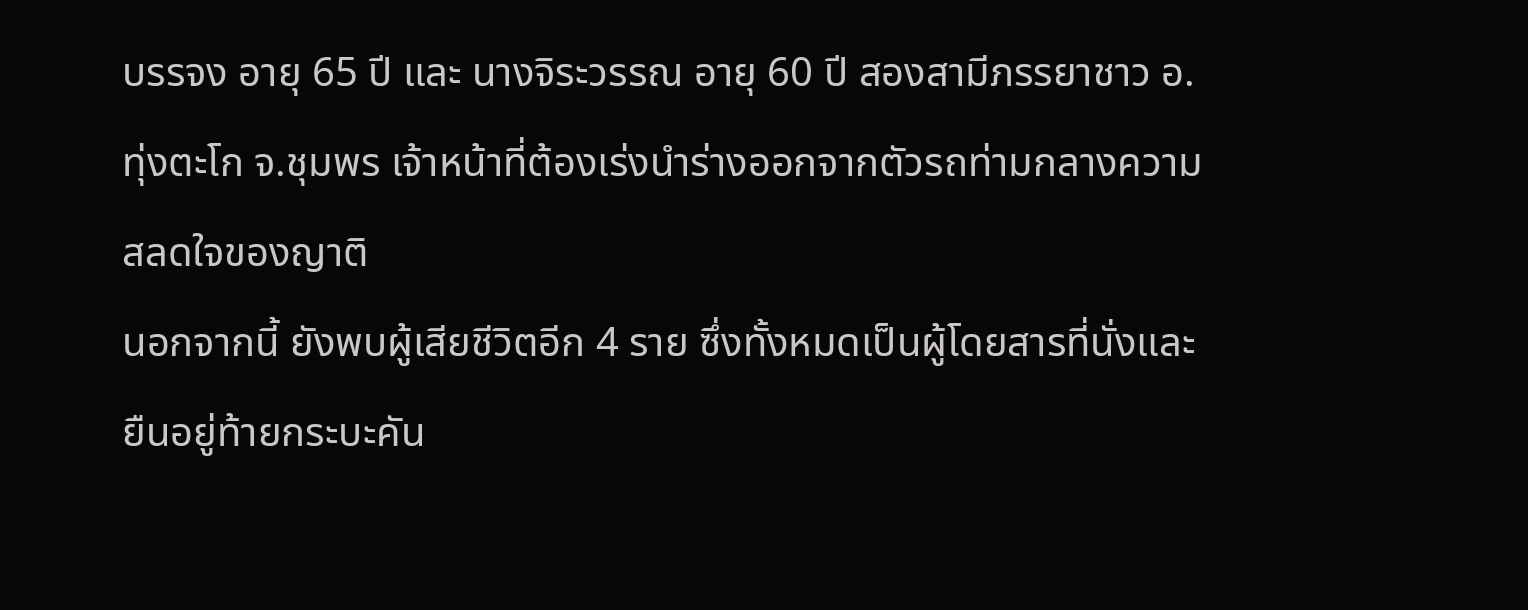บรรจง อายุ 65 ปี และ นางจิระวรรณ อายุ 60 ปี สองสามีภรรยาชาว อ.ทุ่งตะโก จ.ชุมพร เจ้าหน้าที่ต้องเร่งนำร่างออกจากตัวรถท่ามกลางความสลดใจของญาติ
นอกจากนี้ ยังพบผู้เสียชีวิตอีก 4 ราย ซึ่งทั้งหมดเป็นผู้โดยสารที่นั่งและยืนอยู่ท้ายกระบะคัน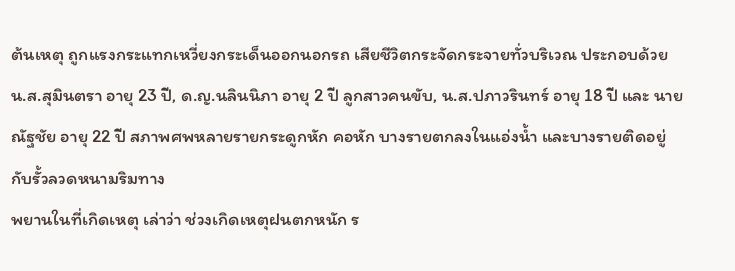ต้นเหตุ ถูกแรงกระแทกเหวี่ยงกระเด็นออกนอกรถ เสียชีวิตกระจัดกระจายทั่วบริเวณ ประกอบด้วย น.ส.สุมินตรา อายุ 23 ปี, ด.ญ.นลินนิภา อายุ 2 ปี ลูกสาวคนขับ, น.ส.ปภาวรินทร์ อายุ 18 ปี และ นายณัฐชัย อายุ 22 ปี สภาพศพหลายรายกระดูกหัก คอหัก บางรายตกลงในแอ่งน้ำ และบางรายติดอยู่กับรั้วลวดหนามริมทาง
พยานในที่เกิดเหตุ เล่าว่า ช่วงเกิดเหตุฝนตกหนัก ร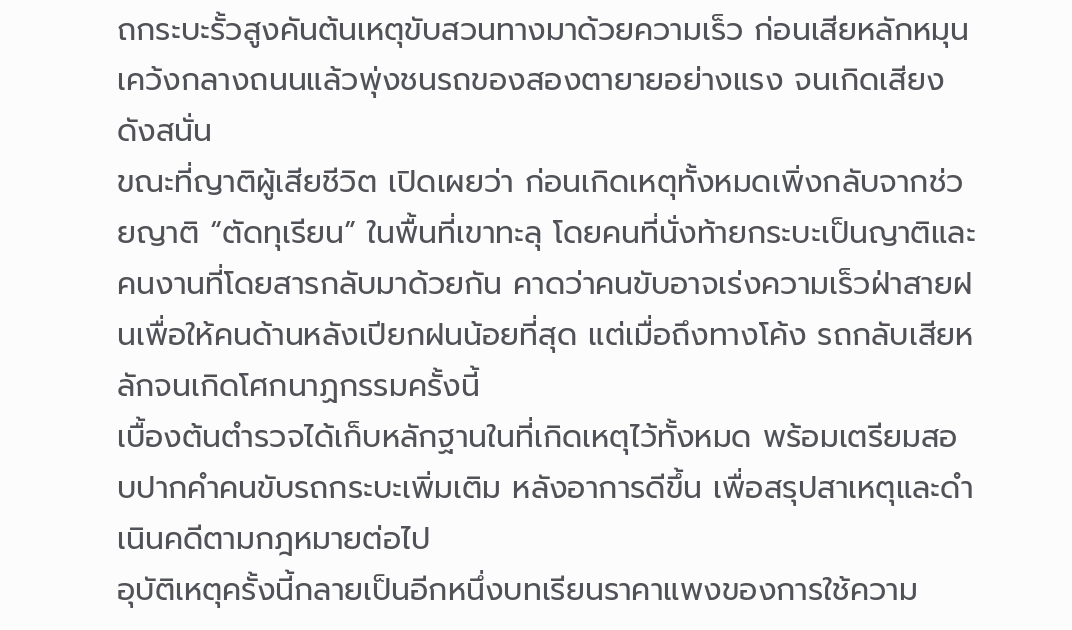ถกระบะรั้วสูงคันต้นเหตุขับสวนทางมาด้วยความเร็ว ก่อนเสียหลักหมุนเคว้งกลางถนนแล้วพุ่งชนรถของสองตายายอย่างแรง จนเกิดเสียงดังสนั่น
ขณะที่ญาติผู้เสียชีวิต เปิดเผยว่า ก่อนเกิดเหตุทั้งหมดเพิ่งกลับจากช่วยญาติ “ตัดทุเรียน” ในพื้นที่เขาทะลุ โดยคนที่นั่งท้ายกระบะเป็นญาติและคนงานที่โดยสารกลับมาด้วยกัน คาดว่าคนขับอาจเร่งความเร็วฝ่าสายฝนเพื่อให้คนด้านหลังเปียกฝนน้อยที่สุด แต่เมื่อถึงทางโค้ง รถกลับเสียหลักจนเกิดโศกนาฏกรรมครั้งนี้
เบื้องต้นตำรวจได้เก็บหลักฐานในที่เกิดเหตุไว้ทั้งหมด พร้อมเตรียมสอบปากคำคนขับรถกระบะเพิ่มเติม หลังอาการดีขึ้น เพื่อสรุปสาเหตุและดำเนินคดีตามกฎหมายต่อไป
อุบัติเหตุครั้งนี้กลายเป็นอีกหนึ่งบทเรียนราคาแพงของการใช้ความ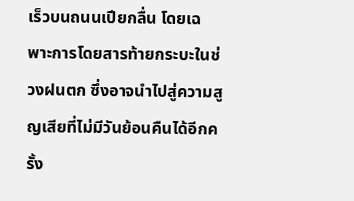เร็วบนถนนเปียกลื่น โดยเฉพาะการโดยสารท้ายกระบะในช่วงฝนตก ซึ่งอาจนำไปสู่ความสูญเสียที่ไม่มีวันย้อนคืนได้อีกครั้ง